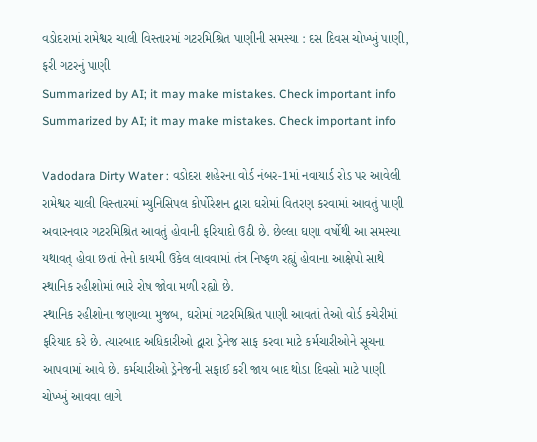વડોદરામાં રામેશ્વર ચાલી વિસ્તારમાં ગટરમિશ્રિત પાણીની સમસ્યા : દસ દિવસ ચોખ્ખું પાણી, ફરી ગટરનું પાણી
Summarized by AI; it may make mistakes. Check important info
Summarized by AI; it may make mistakes. Check important info

Vadodara Dirty Water : વડોદરા શહેરના વોર્ડ નંબર-1માં નવાયાર્ડ રોડ પર આવેલી રામેશ્વર ચાલી વિસ્તારમાં મ્યુનિસિપલ કોર્પોરેશન દ્વારા ઘરોમાં વિતરણ કરવામાં આવતું પાણી અવારનવાર ગટરમિશ્રિત આવતું હોવાની ફરિયાદો ઉઠી છે. છેલ્લા ઘણા વર્ષોથી આ સમસ્યા યથાવત્ હોવા છતાં તેનો કાયમી ઉકેલ લાવવામાં તંત્ર નિષ્ફળ રહ્યું હોવાના આક્ષેપો સાથે સ્થાનિક રહીશોમાં ભારે રોષ જોવા મળી રહ્યો છે.
સ્થાનિક રહીશોના જણાવ્યા મુજબ, ઘરોમાં ગટરમિશ્રિત પાણી આવતાં તેઓ વોર્ડ કચેરીમાં ફરિયાદ કરે છે. ત્યારબાદ અધિકારીઓ દ્વારા ડ્રેનેજ સાફ કરવા માટે કર્મચારીઓને સૂચના આપવામાં આવે છે. કર્મચારીઓ ડ્રેનેજની સફાઈ કરી જાય બાદ થોડા દિવસો માટે પાણી ચોખ્ખું આવવા લાગે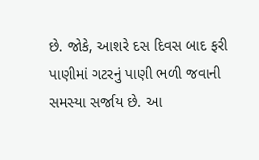છે. જોકે, આશરે દસ દિવસ બાદ ફરી પાણીમાં ગટરનું પાણી ભળી જવાની સમસ્યા સર્જાય છે. આ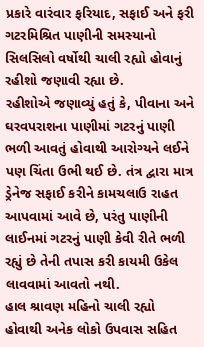પ્રકારે વારંવાર ફરિયાદ, સફાઈ અને ફરી ગટરમિશ્રિત પાણીની સમસ્યાનો સિલસિલો વર્ષોથી ચાલી રહ્યો હોવાનું રહીશો જણાવી રહ્યા છે.
રહીશોએ જણાવ્યું હતું કે, પીવાના અને ઘરવપરાશના પાણીમાં ગટરનું પાણી ભળી આવતું હોવાથી આરોગ્યને લઈને પણ ચિંતા ઉભી થઈ છે. તંત્ર દ્વારા માત્ર ડ્રેનેજ સફાઈ કરીને કામચલાઉ રાહત આપવામાં આવે છે, પરંતુ પાણીની લાઈનમાં ગટરનું પાણી કેવી રીતે ભળી રહ્યું છે તેની તપાસ કરી કાયમી ઉકેલ લાવવામાં આવતો નથી.
હાલ શ્રાવણ મહિનો ચાલી રહ્યો હોવાથી અનેક લોકો ઉપવાસ સહિત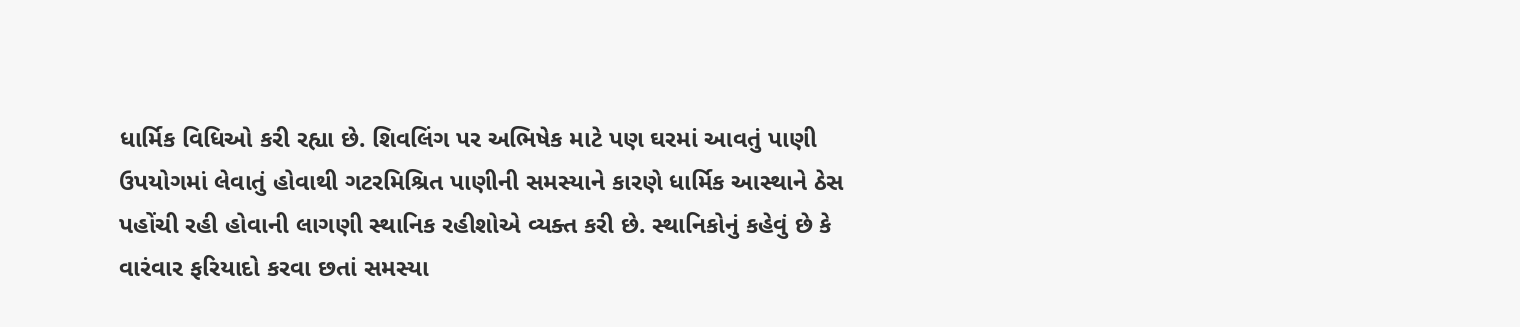ધાર્મિક વિધિઓ કરી રહ્યા છે. શિવલિંગ પર અભિષેક માટે પણ ઘરમાં આવતું પાણી ઉપયોગમાં લેવાતું હોવાથી ગટરમિશ્રિત પાણીની સમસ્યાને કારણે ધાર્મિક આસ્થાને ઠેસ પહોંચી રહી હોવાની લાગણી સ્થાનિક રહીશોએ વ્યક્ત કરી છે. સ્થાનિકોનું કહેવું છે કે વારંવાર ફરિયાદો કરવા છતાં સમસ્યા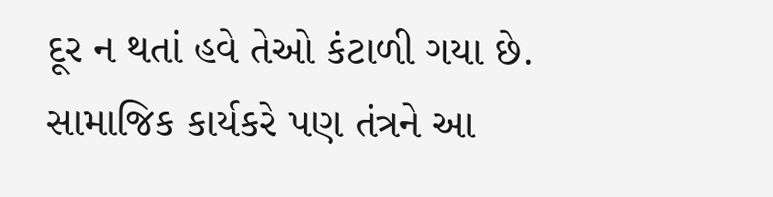દૂર ન થતાં હવે તેઓ કંટાળી ગયા છે. સામાજિક કાર્યકરે પણ તંત્રને આ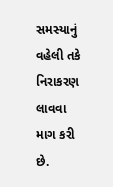સમસ્યાનું વહેલી તકે નિરાકરણ લાવવા માગ કરી છે.